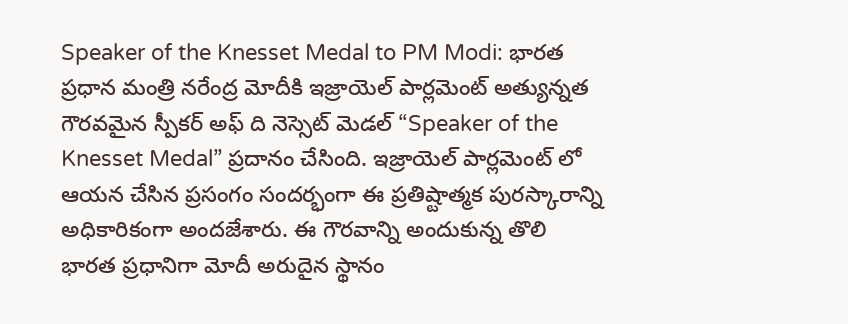Speaker of the Knesset Medal to PM Modi: భారత ప్రధాన మంత్రి నరేంద్ర మోదీకి ఇజ్రాయెల్ పార్లమెంట్ అత్యున్నత గౌరవమైన స్పీకర్ అఫ్ ది నెస్సెట్ మెడల్ “Speaker of the Knesset Medal” ప్రదానం చేసింది. ఇజ్రాయెల్ పార్లమెంట్ లో ఆయన చేసిన ప్రసంగం సందర్భంగా ఈ ప్రతిష్టాత్మక పురస్కారాన్ని అధికారికంగా అందజేశారు. ఈ గౌరవాన్ని అందుకున్న తొలి భారత ప్రధానిగా మోదీ అరుదైన స్థానం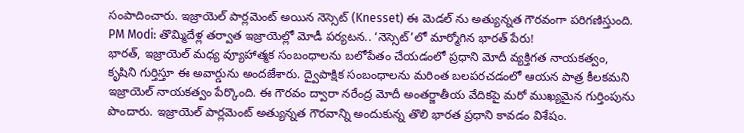సంపాదించారు. ఇజ్రాయెల్ పార్లమెంట్ అయిన నెస్సెట్ (Knesset) ఈ మెడల్ ను అత్యున్నత గౌరవంగా పరిగణిస్తుంది.
PM Modi: తొమ్మిదేళ్ల తర్వాత ఇజ్రాయెల్లో మోడీ పర్యటన.. ‘నెస్సెట్’లో మార్మోగిన భారత్ పేరు!
భారత్, ఇజ్రాయెల్ మధ్య వ్యూహాత్మక సంబంధాలను బలోపేతం చేయడంలో ప్రధాని మోదీ వ్యక్తిగత నాయకత్వం, కృషిని గుర్తిస్తూ ఈ అవార్డును అందజేశారు. ద్వైపాక్షిక సంబంధాలను మరింత బలపరచడంలో ఆయన పాత్ర కీలకమని ఇజ్రాయెల్ నాయకత్వం పేర్కొంది. ఈ గౌరవం ద్వారా నరేంద్ర మోదీ అంతర్జాతీయ వేదికపై మరో ముఖ్యమైన గుర్తింపును పొందారు. ఇజ్రాయెల్ పార్లమెంట్ అత్యున్నత గౌరవాన్ని అందుకున్న తొలి భారత ప్రధాని కావడం విశేషం.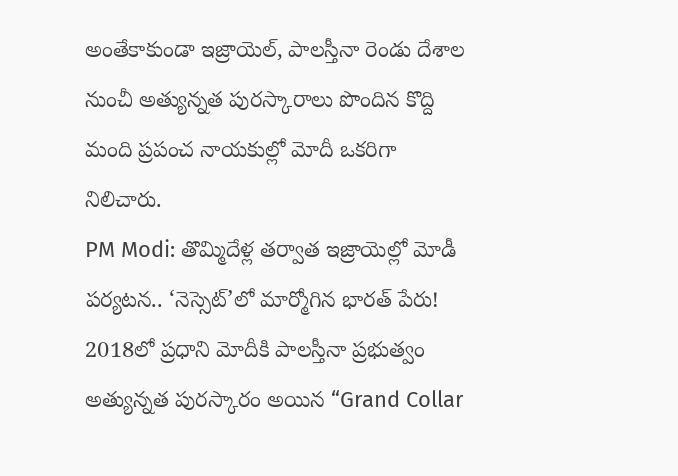అంతేకాకుండా ఇజ్రాయెల్, పాలస్తీనా రెండు దేశాల నుంచీ అత్యున్నత పురస్కారాలు పొందిన కొద్ది మంది ప్రపంచ నాయకుల్లో మోదీ ఒకరిగా నిలిచారు.
PM Modi: తొమ్మిదేళ్ల తర్వాత ఇజ్రాయెల్లో మోడీ పర్యటన.. ‘నెస్సెట్’లో మార్మోగిన భారత్ పేరు!
2018లో ప్రధాని మోదీకి పాలస్తీనా ప్రభుత్వం అత్యున్నత పురస్కారం అయిన “Grand Collar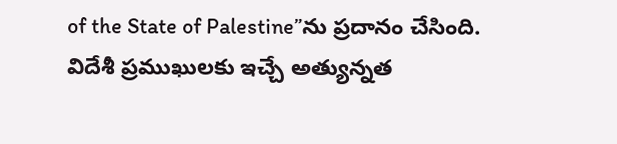of the State of Palestine”ను ప్రదానం చేసింది. విదేశీ ప్రముఖులకు ఇచ్చే అత్యున్నత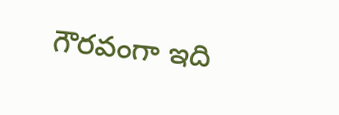గౌరవంగా ఇది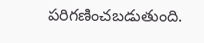పరిగణించబడుతుంది.